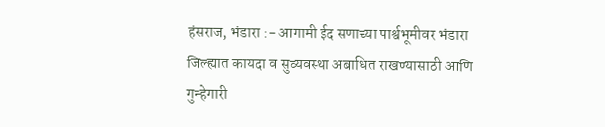हंसराज, भंडारा :- आगामी ईद सणाच्या पार्श्वभूमीवर भंडारा जिल्ह्यात कायदा व सुव्यवस्था अबाधित राखण्यासाठी आणि गुन्हेगारी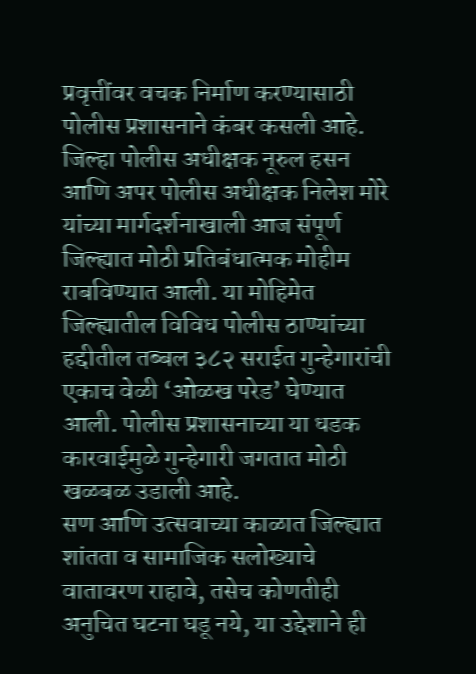प्रवृत्तींवर वचक निर्माण करण्यासाठी पोलीस प्रशासनाने कंबर कसली आहे. जिल्हा पोलीस अधीक्षक नूरुल हसन आणि अपर पोलीस अधीक्षक निलेश मोरे यांच्या मार्गदर्शनाखाली आज संपूर्ण जिल्ह्यात मोठी प्रतिबंधात्मक मोहीम राबविण्यात आली. या मोहिमेत जिल्ह्यातील विविध पोलीस ठाण्यांच्या हद्दीतील तब्बल ३८२ सराईत गुन्हेगारांची एकाच वेळी ‘ओळख परेड’ घेण्यात आली. पोलीस प्रशासनाच्या या धडक कारवाईमुळे गुन्हेगारी जगतात मोठी खळबळ उडाली आहे.
सण आणि उत्सवाच्या काळात जिल्ह्यात शांतता व सामाजिक सलोख्याचे वातावरण राहावे, तसेच कोणतीही अनुचित घटना घडू नये, या उद्देशाने ही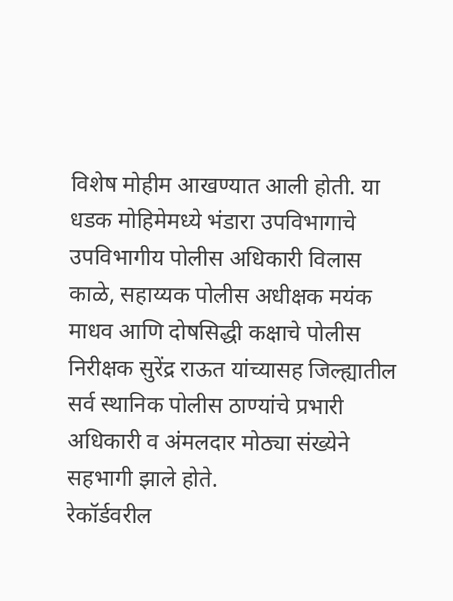विशेष मोहीम आखण्यात आली होती. या धडक मोहिमेमध्ये भंडारा उपविभागाचे उपविभागीय पोलीस अधिकारी विलास काळे, सहाय्यक पोलीस अधीक्षक मयंक माधव आणि दोषसिद्धी कक्षाचे पोलीस निरीक्षक सुरेंद्र राऊत यांच्यासह जिल्ह्यातील सर्व स्थानिक पोलीस ठाण्यांचे प्रभारी अधिकारी व अंमलदार मोठ्या संख्येने सहभागी झाले होते.
रेकॉर्डवरील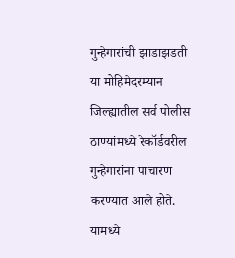गुन्हेगारांची झाडाझडती या मोहिमेदरम्यान जिल्ह्यातील सर्व पोलीस ठाण्यांमध्ये रेकॉर्डवरील गुन्हेगारांना पाचारण करण्यात आले होते. यामध्ये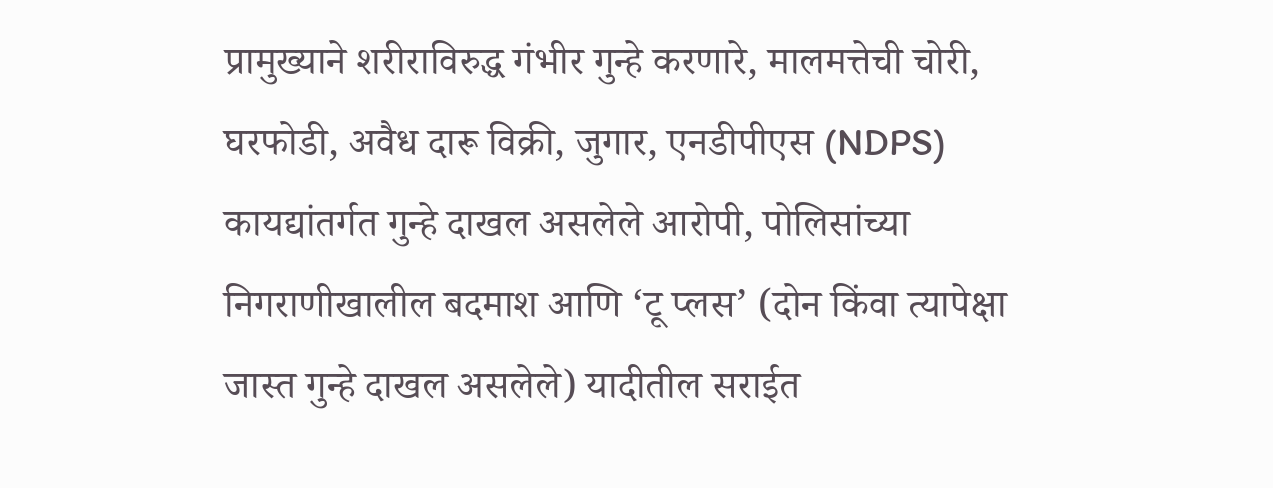प्रामुख्याने शरीराविरुद्ध गंभीर गुन्हे करणारे, मालमत्तेची चोरी, घरफोडी, अवैध दारू विक्री, जुगार, एनडीपीएस (NDPS) कायद्यांतर्गत गुन्हे दाखल असलेले आरोपी, पोलिसांच्या निगराणीखालील बदमाश आणि ‘टू प्लस’ (दोन किंवा त्यापेक्षा जास्त गुन्हे दाखल असलेले) यादीतील सराईत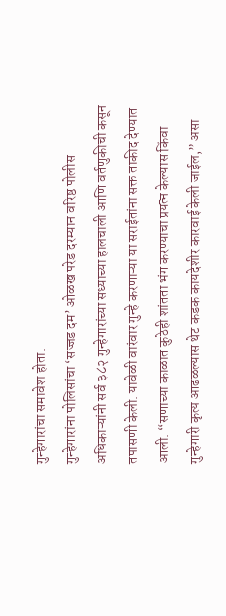गुन्हेगारांचा समावेश होता.
गुन्हेगारांना पोलिसांचा ‘सज्जड दम’ ओळख परेड दरम्यान वरिष्ठ पोलीस अधिकाऱ्यांनी सर्व ३८२ गुन्हेगारांच्या सध्याच्या हालचाली आणि वर्तणुकीची कसून तपासणी केली. यावेळी वारंवार गुन्हे करणाऱ्या या सराईतांना सक्त ताकीद देण्यात आली. “सणाच्या काळात कुठेही शांतता भंग करण्याचा प्रयत्न केल्यास किंवा गुन्हेगारी कृत्य आढळल्यास थेट कडक कायदेशीर कारवाई केली जाईल,” असा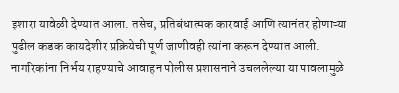इशारा यावेळी देण्यात आला. तसेच, प्रतिबंधात्मक कारवाई आणि त्यानंतर होणाऱ्या पुढील कडक कायदेशीर प्रक्रियेची पूर्ण जाणीवही त्यांना करून देण्यात आली.
नागरिकांना निर्भय राहण्याचे आवाहन पोलीस प्रशासनाने उचललेल्या या पावलामुळे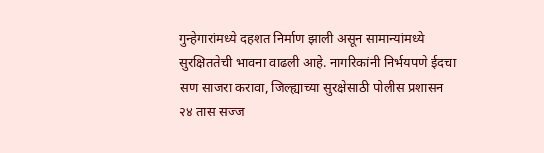गुन्हेगारांमध्ये दहशत निर्माण झाली असून सामान्यांमध्ये सुरक्षिततेची भावना वाढली आहे. नागरिकांनी निर्भयपणे ईदचा सण साजरा करावा, जिल्ह्याच्या सुरक्षेसाठी पोलीस प्रशासन २४ तास सज्ज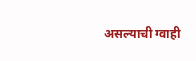असल्याची ग्वाही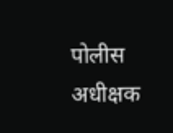पोलीस अधीक्षक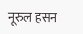नूरुल हसन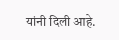यांनी दिली आहे.